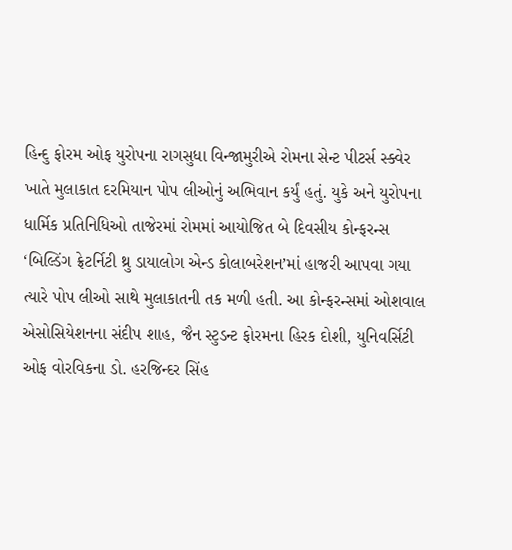હિન્દુ ફોરમ ઓફ યુરોપના રાગસુધા વિન્જામુરીએ રોમના સેન્ટ પીટર્સ સ્ક્વેર ખાતે મુલાકાત દરમિયાન પોપ લીઓનું અભિવાન કર્યું હતું. યુકે અને યુરોપના ધાર્મિક પ્રતિનિધિઓ તાજેરમાં રોમમાં આયોજિત બે દિવસીય કોન્ફરન્સ ‘બિલ્ડિંગ ફ્રેટર્નિટી થ્રુ ડાયાલોગ એન્ડ કોલાબરેશન’માં હાજરી આપવા ગયા ત્યારે પોપ લીઓ સાથે મુલાકાતની તક મળી હતી. આ કોન્ફરન્સમાં ઓશવાલ એસોસિયેશનના સંદીપ શાહ, જૈન સ્ટુડન્ટ ફોરમના હિરક દોશી, યુનિવર્સિટી ઓફ વોરવિકના ડો. હરજિન્દર સિંહ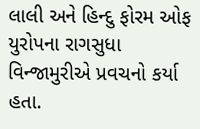લાલી અને હિન્દુ ફોરમ ઓફ યુરોપના રાગસુધા વિન્જામુરીએ પ્રવચનો કર્યા હતા.